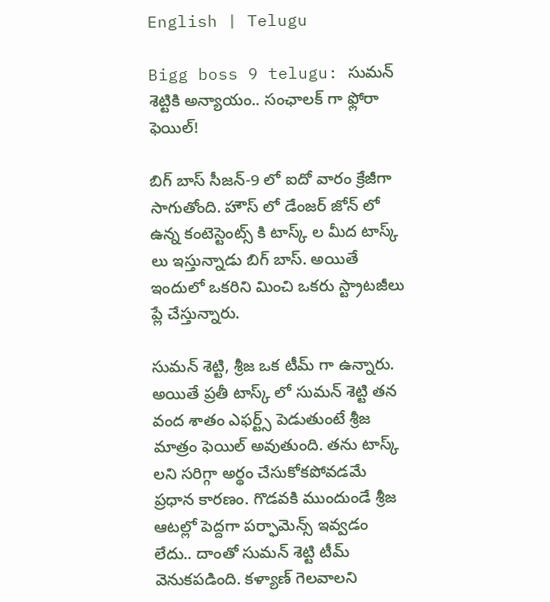English | Telugu

Bigg boss 9 telugu: సుమన్ శెట్టికి అన్యాయం.. సంఛాలక్ గా ఫ్లోరా ఫెయిల్!

బిగ్ బాస్ సీజన్-9 లో ఐదో వారం క్రేజీగా సాగుతోంది. హౌస్ లో డేంజర్ జోన్ లో ఉన్న కంటెస్టెంట్స్ కి టాస్క్ ల మీద టాస్క్ లు ఇస్తున్నాడు బిగ్ బాస్. అయితే ఇందులో ఒకరిని మించి ఒకరు స్ట్రాటజీలు ప్లే చేస్తున్నారు.

సుమన్ శెట్టి, శ్రీజ ఒక టీమ్ గా ఉన్నారు. అయితే ప్రతీ టాస్క్ లో సుమన్ శెట్టి తన వంద శాతం ఎఫర్ట్స్ పెడుతుంటే శ్రీజ మాత్రం ఫెయిల్ అవుతుంది. తను టాస్క్ లని సరిగ్గా అర్థం చేసుకోకపోవడమే ప్రధాన కారణం. గొడవకి ముందుండే శ్రీజ ఆటల్లో పెద్దగా పర్ఫామెన్స్ ఇవ్వడం లేదు.. దాంతో సుమన్ శెట్టి టీమ్ వెనుకపడింది. కళ్యాణ్ గెలవాలని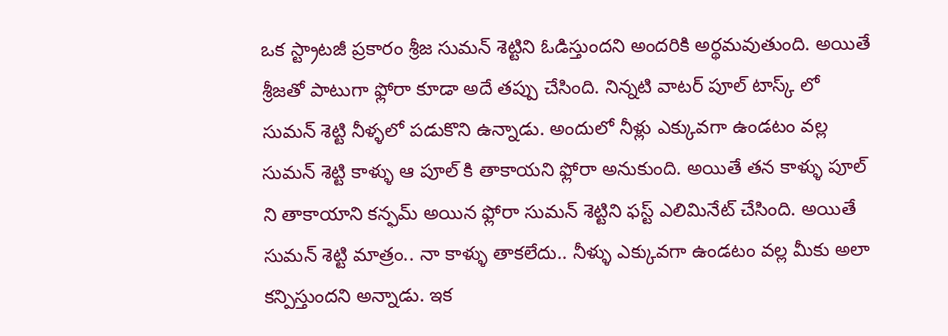ఒక స్ట్రాటజీ ప్రకారం శ్రీజ సుమన్ శెట్టిని ఓడిస్తుందని అందరికి అర్థమవుతుంది. అయితే శ్రీజతో పాటుగా ఫ్లోరా కూడా అదే తప్పు చేసింది. నిన్నటి వాటర్ పూల్ టాస్క్ లో సుమన్ శెట్టి నీళ్ళలో పడుకొని ఉన్నాడు. అందులో నీళ్లు ఎక్కువగా ఉండటం వల్ల సుమన్ శెట్టి కాళ్ళు ఆ పూల్ కి తాకాయని ఫ్లోరా అనుకుంది. అయితే తన కాళ్ళు పూల్ ని తాకాయాని కన్ఫమ్ అయిన ఫ్లోరా సుమన్ శెట్టిని ఫస్ట్ ఎలిమినేట్ చేసింది. అయితే సుమన్ శెట్టి మాత్రం.. నా కాళ్ళు తాకలేదు.. నీళ్ళు ఎక్కువగా ఉండటం వల్ల మీకు అలా కన్పిస్తుందని అన్నాడు. ఇక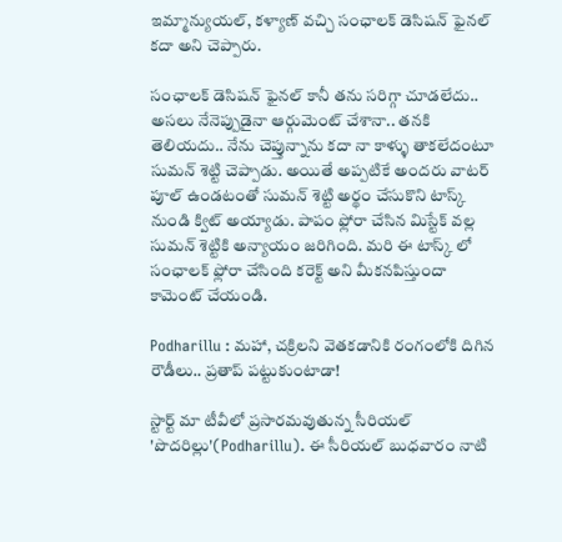ఇమ్మాన్యుయల్, కళ్యాణ్ వచ్చి సంఛాలక్ డెసిషన్ ఫైనల్ కదా అని చెప్పారు.

సంఛాలక్ డెసిషన్ ఫైనల్ కానీ తను సరిగ్గా చూడలేదు.. అసలు నేనెప్పుడైనా ఆర్గుమెంట్ చేశానా.. తనకి తెలియదు.. నేను చెప్తున్నాను కదా నా కాళ్ళు తాకలేదంటూ సుమన్ శెట్టి చెప్పాడు. అయితే అప్పటికే అందరు వాటర్ పూల్ ఉండటంతో సుమన్ శెట్టి అర్థం చేసుకొని టాస్క్ నుండి క్విట్ అయ్యాడు. పాపం ఫ్లోరా చేసిన మిస్టేక్ వల్ల సుమన్ శెట్టికి అన్యాయం జరిగింది. మరి ఈ టాస్క్ లో సంఛాలక్ ఫ్లోరా చేసింది కరెక్ట్ అని మీకనపిస్తుందా కామెంట్ చేయండి.

Podharillu : మహా, చక్రిలని వెతకడానికి రంగంలోకి దిగిన రౌడీలు.. ప్రతాప్ పట్టుకుంటాడా!

స్టార్ట్ మా టీవీలో ప్రసారమవుతున్న సీరియల్ 'పొదరిల్లు'(Podharillu). ఈ సీరియల్ బుధవారం నాటి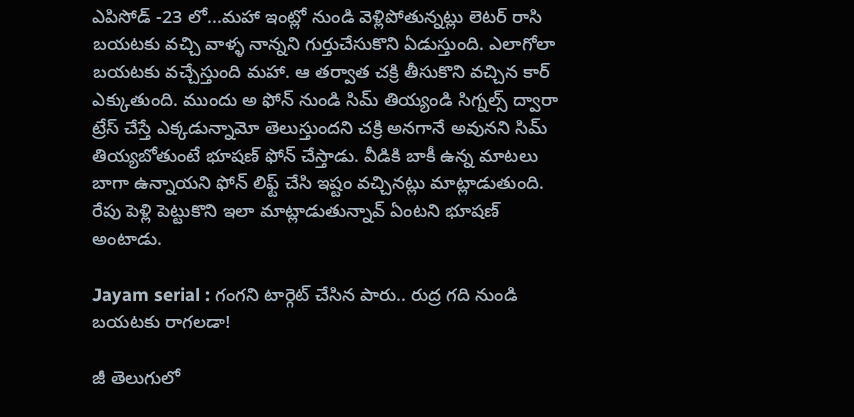ఎపిసోడ్ -23 లో...మహా ఇంట్లో నుండి వెళ్లిపోతున్నట్లు లెటర్ రాసి బయటకు వచ్చి వాళ్ళ నాన్నని గుర్తుచేసుకొని ఏడుస్తుంది. ఎలాగోలా బయటకు వచ్చేస్తుంది మహా. ఆ తర్వాత చక్రి తీసుకొని వచ్చిన కార్ ఎక్కుతుంది. ముందు అ ఫోన్ నుండి సిమ్ తియ్యండి సిగ్నల్స్ ద్వారా ట్రేస్ చేస్తే ఎక్కడున్నామో తెలుస్తుందని చక్రి అనగానే అవునని సిమ్ తియ్యబోతుంటే భూషణ్ ఫోన్ చేస్తాడు. వీడికి బాకీ ఉన్న మాటలు బాగా ఉన్నాయని ఫోన్ లిఫ్ట్ చేసి ఇష్టం వచ్చినట్లు మాట్లాడుతుంది. రేపు పెళ్లి పెట్టుకొని ఇలా మాట్లాడుతున్నావ్ ఏంటని భూషణ్ అంటాడు.

Jayam serial : గంగని టార్గెట్ చేసిన పారు.. రుద్ర గది నుండి బయటకు రాగలడా!

జీ తెలుగులో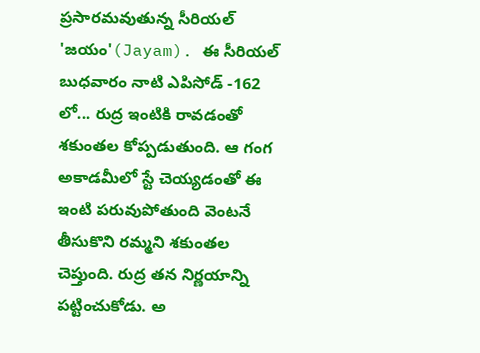ప్రసారమవుతున్న సీరియల్ 'జయం'(Jayam). ఈ సీరియల్ బుధవారం నాటి ఎపిసోడ్ -162 లో... రుద్ర ఇంటికి రావడంతో శకుంతల కోప్పడుతుంది. ఆ గంగ అకాడమీలో స్టే చెయ్యడంతో ఈ ఇంటి పరువుపోతుంది వెంటనే తీసుకొని రమ్మని శకుంతల చెప్తుంది. రుద్ర తన నిర్ణయాన్ని పట్టించుకోడు. అ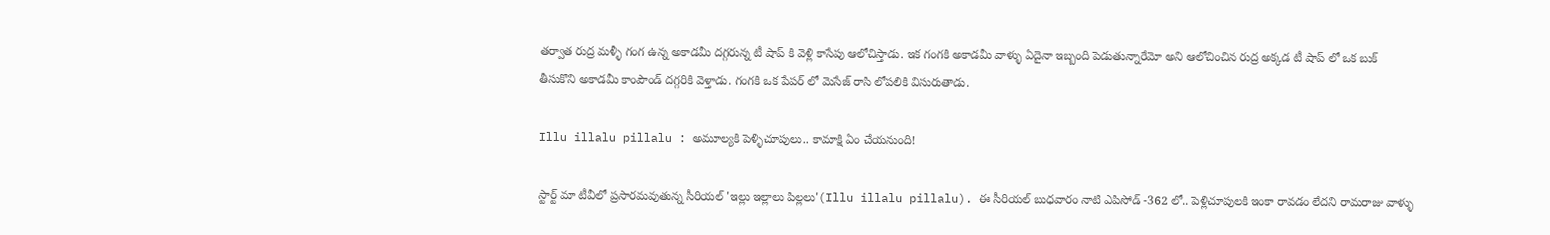తర్వాత రుద్ర మళ్ళీ గంగ ఉన్న అకాడమీ దగ్గరున్న టీ షాప్ కి వెళ్లి కాసేపు ఆలోచిస్తాడు. ఇక గంగకి అకాడమీ వాళ్ళు ఏదైనా ఇబ్బంది పెడుతున్నారేమో అని ఆలోచించిన రుద్ర అక్కడ టీ షాప్ లో ఒక బుక్ తీసుకొని అకాడమీ కాంపౌండ్ దగ్గరికి వెళ్తాడు. గంగకి ఒక పేపర్ లో మెసేజ్ రాసి లోపలికి విసురుతాడు.

Illu illalu pillalu : అమూల్యకి పెళ్ళిచూపులు.. కామాక్షి ఏం చేయనుంది!

స్టార్ట్ మా టీవీలో ప్రసారమవుతున్న సీరియల్ 'ఇల్లు ఇల్లాలు పిల్లలు'(Illu illalu pillalu). ఈ సీరియల్ బుధవారం నాటి ఎపిసోడ్ -362 లో.. పెళ్లిచూపులకి ఇంకా రావడం లేదని రామరాజు వాళ్ళు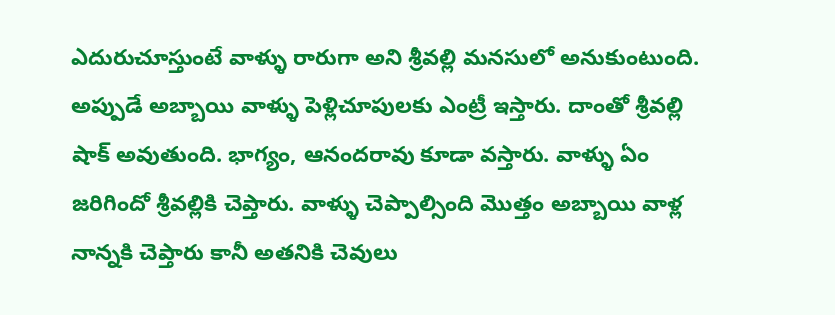ఎదురుచూస్తుంటే వాళ్ళు రారుగా అని శ్రీవల్లి మనసులో అనుకుంటుంది. అప్పుడే అబ్బాయి వాళ్ళు పెళ్లిచూపులకు ఎంట్రీ ఇస్తారు‌. దాంతో శ్రీవల్లి షాక్ అవుతుంది. భాగ్యం, ఆనందరావు కూడా వస్తారు. వాళ్ళు ఏం జరిగిందో శ్రీవల్లికి చెప్తారు. వాళ్ళు చెప్పాల్సింది మొత్తం అబ్బాయి వాళ్ల నాన్నకి చెప్తారు కానీ అతనికి చెవులు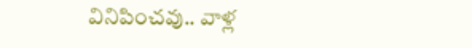వినిపించవు.. వాళ్ల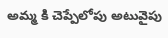అమ్మ కి చెప్పేలోపు అటువైపు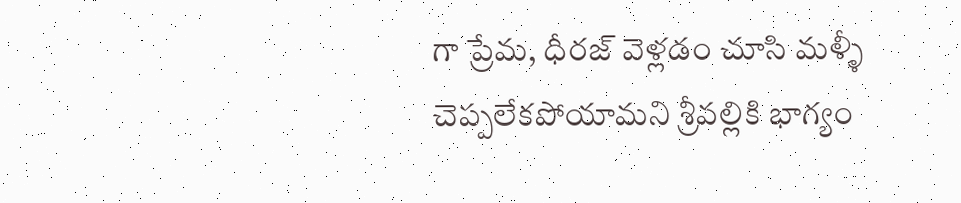గా ప్రేమ, ధీరజ్ వెళ్లడం చూసి మళ్ళీ చెప్పలేకపోయామని శ్రీవల్లికి భాగ్యం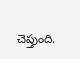చెప్తుంది.